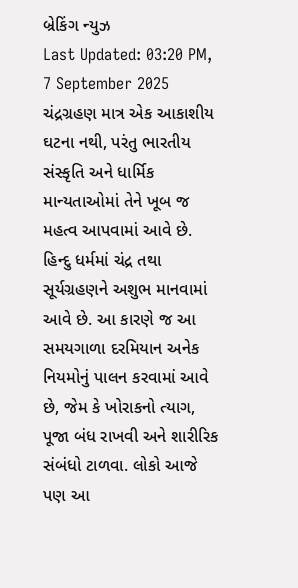બ્રેકિંગ ન્યુઝ
Last Updated: 03:20 PM, 7 September 2025
ચંદ્રગ્રહણ માત્ર એક આકાશીય ઘટના નથી, પરંતુ ભારતીય સંસ્કૃતિ અને ધાર્મિક માન્યતાઓમાં તેને ખૂબ જ મહત્વ આપવામાં આવે છે. હિન્દુ ધર્મમાં ચંદ્ર તથા સૂર્યગ્રહણને અશુભ માનવામાં આવે છે. આ કારણે જ આ સમયગાળા દરમિયાન અનેક નિયમોનું પાલન કરવામાં આવે છે, જેમ કે ખોરાકનો ત્યાગ, પૂજા બંધ રાખવી અને શારીરિક સંબંધો ટાળવા. લોકો આજે પણ આ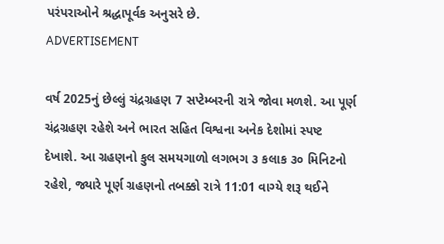પરંપરાઓને શ્રદ્ધાપૂર્વક અનુસરે છે.
ADVERTISEMENT

વર્ષ 2025નું છેલ્લું ચંદ્રગ્રહણ 7 સપ્ટેમ્બરની રાત્રે જોવા મળશે. આ પૂર્ણ ચંદ્રગ્રહણ રહેશે અને ભારત સહિત વિશ્વના અનેક દેશોમાં સ્પષ્ટ દેખાશે. આ ગ્રહણનો કુલ સમયગાળો લગભગ ૩ કલાક ૩૦ મિનિટનો રહેશે, જ્યારે પૂર્ણ ગ્રહણનો તબક્કો રાત્રે 11:01 વાગ્યે શરૂ થઈને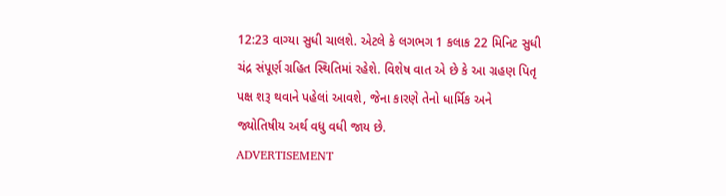12:23 વાગ્યા સુધી ચાલશે. એટલે કે લગભગ 1 કલાક 22 મિનિટ સુધી ચંદ્ર સંપૂર્ણ ગ્રહિત સ્થિતિમાં રહેશે. વિશેષ વાત એ છે કે આ ગ્રહણ પિતૃ પક્ષ શરૂ થવાને પહેલાં આવશે, જેના કારણે તેનો ધાર્મિક અને જ્યોતિષીય અર્થ વધુ વધી જાય છે.
ADVERTISEMENT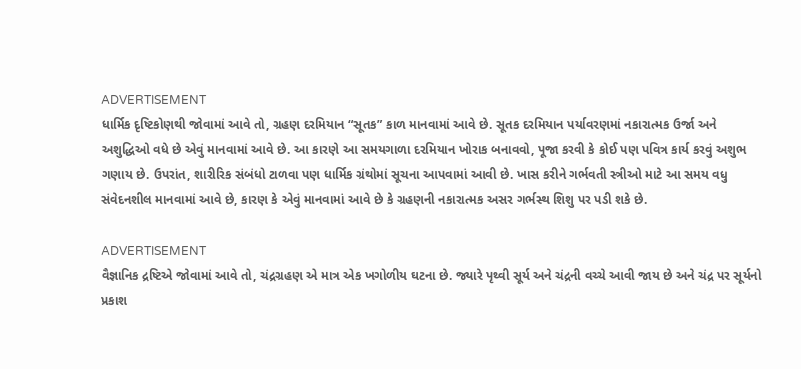ADVERTISEMENT
ધાર્મિક દૃષ્ટિકોણથી જોવામાં આવે તો, ગ્રહણ દરમિયાન “સૂતક” કાળ માનવામાં આવે છે. સૂતક દરમિયાન પર્યાવરણમાં નકારાત્મક ઉર્જા અને અશુદ્ધિઓ વધે છે એવું માનવામાં આવે છે. આ કારણે આ સમયગાળા દરમિયાન ખોરાક બનાવવો, પૂજા કરવી કે કોઈ પણ પવિત્ર કાર્ય કરવું અશુભ ગણાય છે. ઉપરાંત, શારીરિક સંબંધો ટાળવા પણ ધાર્મિક ગ્રંથોમાં સૂચના આપવામાં આવી છે. ખાસ કરીને ગર્ભવતી સ્ત્રીઓ માટે આ સમય વધુ સંવેદનશીલ માનવામાં આવે છે, કારણ કે એવું માનવામાં આવે છે કે ગ્રહણની નકારાત્મક અસર ગર્ભસ્થ શિશુ પર પડી શકે છે.

ADVERTISEMENT
વૈજ્ઞાનિક દ્રષ્ટિએ જોવામાં આવે તો, ચંદ્રગ્રહણ એ માત્ર એક ખગોળીય ઘટના છે. જ્યારે પૃથ્વી સૂર્ય અને ચંદ્રની વચ્ચે આવી જાય છે અને ચંદ્ર પર સૂર્યનો પ્રકાશ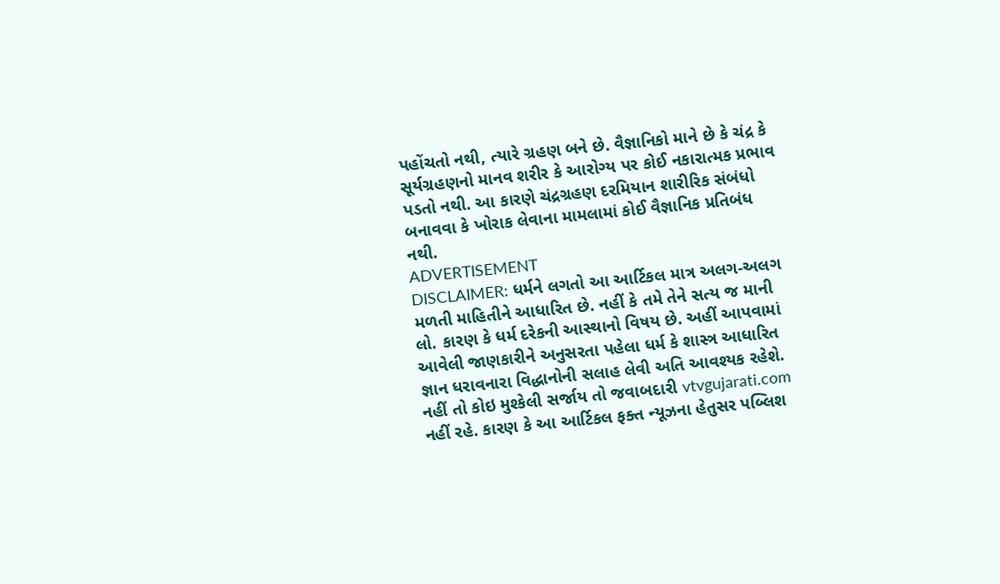પહોંચતો નથી, ત્યારે ગ્રહણ બને છે. વૈજ્ઞાનિકો માને છે કે ચંદ્ર કે સૂર્યગ્રહણનો માનવ શરીર કે આરોગ્ય પર કોઈ નકારાત્મક પ્રભાવ પડતો નથી. આ કારણે ચંદ્રગ્રહણ દરમિયાન શારીરિક સંબંધો બનાવવા કે ખોરાક લેવાના મામલામાં કોઈ વૈજ્ઞાનિક પ્રતિબંધ નથી.
ADVERTISEMENT
DISCLAIMER: ધર્મને લગતો આ આર્ટિકલ માત્ર અલગ-અલગ મળતી માહિતીને આધારિત છે. નહીં કે તમે તેને સત્ય જ માની લો. કારણ કે ધર્મ દરેકની આસ્થાનો વિષય છે. અહીં આપવામાં આવેલી જાણકારીને અનુસરતા પહેલા ધર્મ કે શાસ્ત્ર આધારિત જ્ઞાન ધરાવનારા વિદ્ધાનોની સલાહ લેવી અતિ આવશ્યક રહેશે. નહીં તો કોઇ મુશ્કેલી સર્જાય તો જવાબદારી vtvgujarati.com નહીં રહે. કારણ કે આ આર્ટિકલ ફક્ત ન્યૂઝના હેતુસર પબ્લિશ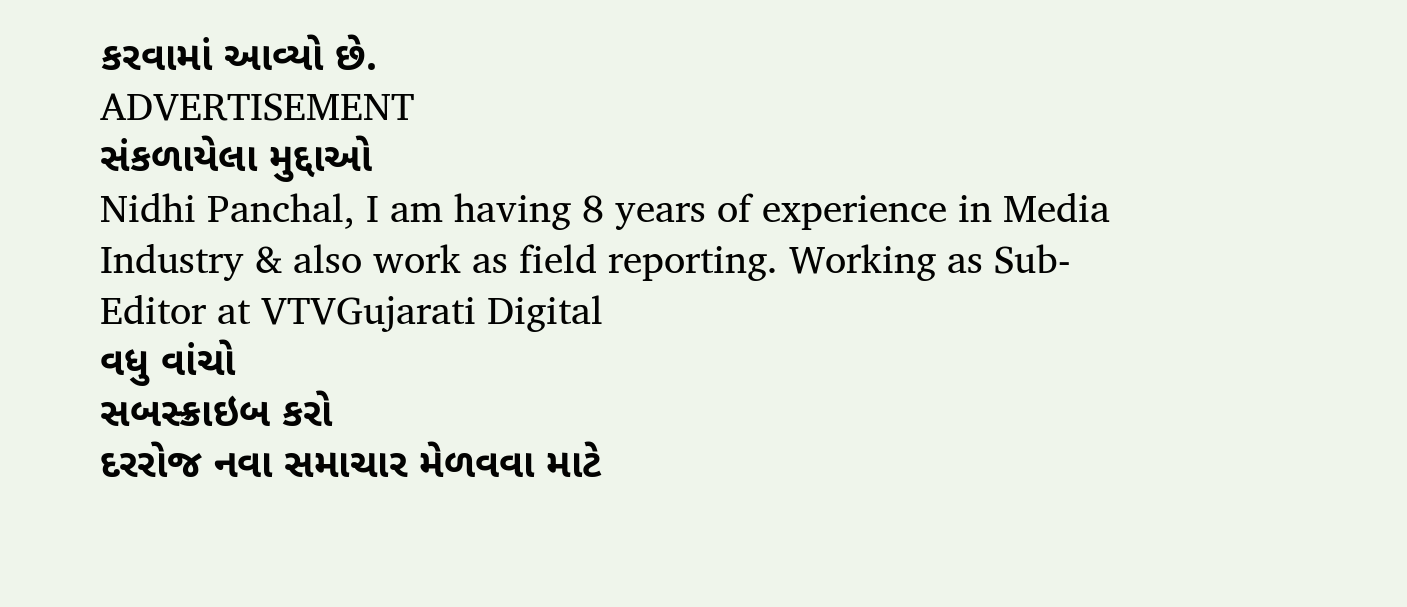કરવામાં આવ્યો છે.
ADVERTISEMENT
સંકળાયેલા મુદ્દાઓ
Nidhi Panchal, I am having 8 years of experience in Media Industry & also work as field reporting. Working as Sub-Editor at VTVGujarati Digital
વધુ વાંચો
સબસ્ક્રાઇબ કરો
દરરોજ નવા સમાચાર મેળવવા માટે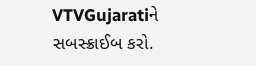VTVGujaratiને સબસ્ક્રાઈબ કરો.